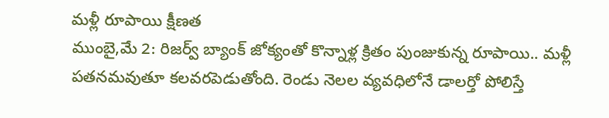మళ్లీ రూపాయి క్షీణత
ముంబై,మే 2: రిజర్వ్ బ్యాంక్ జోక్యంతో కొన్నాళ్ల క్రితం పుంజుకున్న రూపాయి.. మళ్లీ పతనమవుతూ కలవరపెడుతోంది. రెండు నెలల వ్యవధిలోనే డాలర్తో పోలిస్తే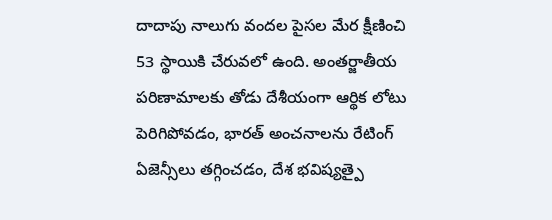దాదాపు నాలుగు వందల పైసల మేర క్షీణించి 53 స్థాయికి చేరువలో ఉంది. అంతర్జాతీయ పరిణామాలకు తోడు దేశీయంగా ఆర్థిక లోటు పెరిగిపోవడం, భారత్ అంచనాలను రేటింగ్ ఏజెన్సీలు తగ్గించడం, దేశ భవిష్యత్పై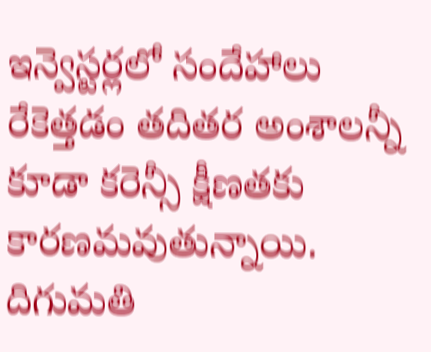ఇన్వెస్టర్లలో సందేహాలు రేకెత్తడం తదితర అంశాలన్నీ కూడా కరెన్సీ క్షీణతకు కారణమవుతున్నాయి. దిగుమతి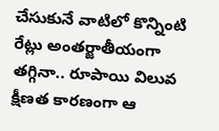చేసుకునే వాటిలో కొన్నింటి రేట్లు అంతర్జాతీయంగా తగ్గినా.. రూపాయి విలువ క్షీణత కారణంగా ఆ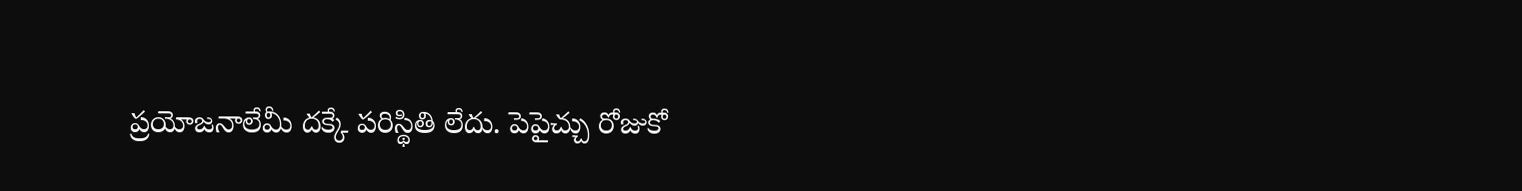ప్రయోజనాలేమీ దక్కే పరిస్థితి లేదు. పెపైచ్చు రోజుకో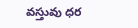వస్తువు ధర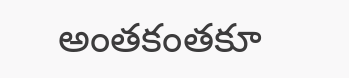అంతకంతకూ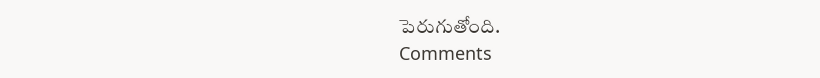పెరుగుతోంది.
Comments